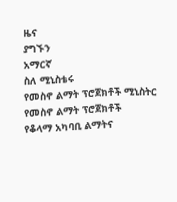ዜና
ያግኙን
አማርኛ
ስለ ሚኒስቴሩ
የመስኖ ልማት ፕሮጀክቶች ሚኒስትር
የመስኖ ልማት ፕሮጀክቶች
የቆላማ አካባቢ ልማትና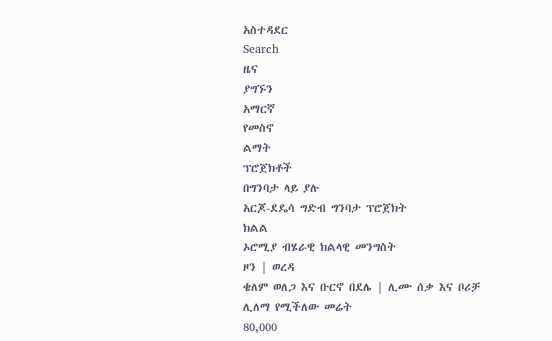አስተዳደር
Search
ዜና
ያግኙን
አማርኛ
የመስኖ
ልማት
ፕሮጀክቶች
በግንባታ ላይ ያሉ
አርጆ-ደዴሳ ግድብ ግንባታ ፕሮጀክት
ክልል
ኦሮሚያ ብሄራዊ ክልላዊ መንግስት
ዞን | ወረዳ
ቄለም ወለጋ እና ቡርኖ በደሌ | ሊሙ ሰቃ እና ቦሪቻ
ሊለማ የሚችለው መሬት
80,000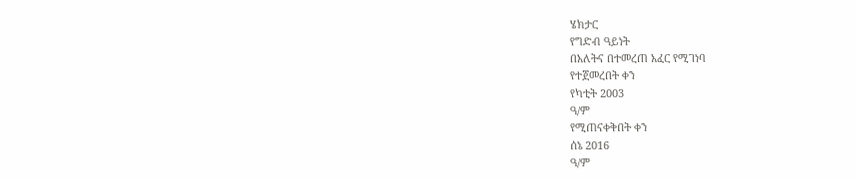ሄክታር
የግድብ ዓይነት
በአለትና በተመረጠ አፈር የሚገነባ
የተጀመረበት ቀን
የካቲት 2003
ዓ/ም
የሚጠናቀቅበት ቀን
ሰኔ 2016
ዓ/ም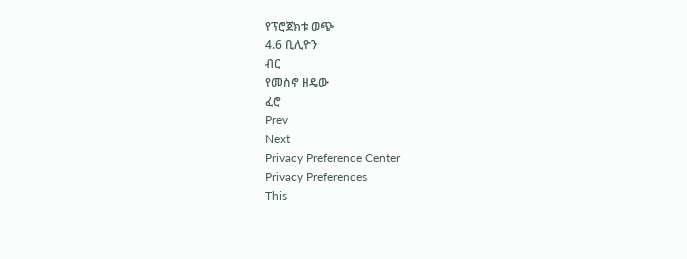የፕሮጀክቱ ወጭ
4.6 ቢሊዮን
ብር
የመስኖ ዘዴው
ፈሮ
Prev
Next
Privacy Preference Center
Privacy Preferences
This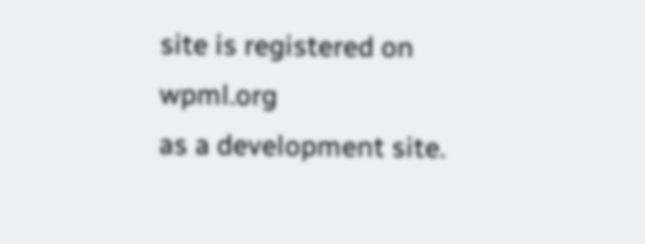site is registered on
wpml.org
as a development site.